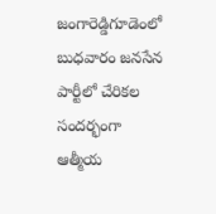జంగారెడ్డిగూడెంలో బుధవారం జనసేన పార్టీలో చేరికల సందర్భంగా ఆత్మీయ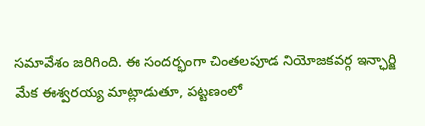సమావేశం జరిగింది. ఈ సందర్భంగా చింతలపూడ నియోజకవర్గ ఇన్ఛార్జి మేక ఈశ్వరయ్య మాట్లాడుతూ, పట్టణంలో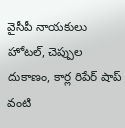వైసీపీ నాయకులు హోటల్, చెప్పుల దుకాణం, కార్ల రిపేర్ షాప్ వంటి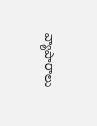వ్యాపారాలు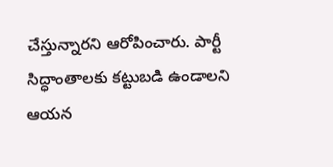చేస్తున్నారని ఆరోపించారు. పార్టీ సిద్ధాంతాలకు కట్టుబడి ఉండాలని ఆయన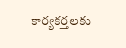కార్యకర్తలకు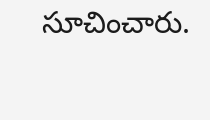సూచించారు.